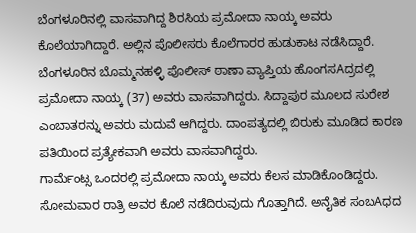ಬೆಂಗಳೂರಿನಲ್ಲಿ ವಾಸವಾಗಿದ್ದ ಶಿರಸಿಯ ಪ್ರಮೋದಾ ನಾಯ್ಕ ಅವರು ಕೊಲೆಯಾಗಿದ್ದಾರೆ. ಅಲ್ಲಿನ ಪೊಲೀಸರು ಕೊಲೆಗಾರರ ಹುಡುಕಾಟ ನಡೆಸಿದ್ದಾರೆ.
ಬೆಂಗಳೂರಿನ ಬೊಮ್ಮನಹಳ್ಳಿ ಪೊಲೀಸ್ ಠಾಣಾ ವ್ಯಾಪ್ತಿಯ ಹೊಂಗಸAದ್ರದಲ್ಲಿ ಪ್ರಮೋದಾ ನಾಯ್ಕ (37) ಅವರು ವಾಸವಾಗಿದ್ದರು. ಸಿದ್ದಾಪುರ ಮೂಲದ ಸುರೇಶ ಎಂಬಾತರನ್ನು ಅವರು ಮದುವೆ ಆಗಿದ್ದರು. ದಾಂಪತ್ಯದಲ್ಲಿ ಬಿರುಕು ಮೂಡಿದ ಕಾರಣ ಪತಿಯಿಂದ ಪ್ರತ್ಯೇಕವಾಗಿ ಅವರು ವಾಸವಾಗಿದ್ದರು.
ಗಾರ್ಮೆಂಟ್ಸ ಒಂದರಲ್ಲಿ ಪ್ರಮೋದಾ ನಾಯ್ಕ ಅವರು ಕೆಲಸ ಮಾಡಿಕೊಂಡಿದ್ದರು. ಸೋಮವಾರ ರಾತ್ರಿ ಅವರ ಕೊಲೆ ನಡೆದಿರುವುದು ಗೊತ್ತಾಗಿದೆ. ಅನೈತಿಕ ಸಂಬAಧದ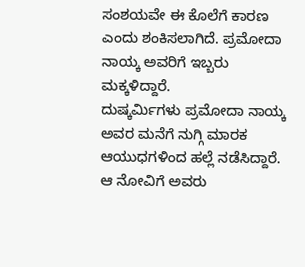ಸಂಶಯವೇ ಈ ಕೊಲೆಗೆ ಕಾರಣ ಎಂದು ಶಂಕಿಸಲಾಗಿದೆ. ಪ್ರಮೋದಾ ನಾಯ್ಕ ಅವರಿಗೆ ಇಬ್ಬರು ಮಕ್ಕಳಿದ್ದಾರೆ.
ದುಷ್ಕರ್ಮಿಗಳು ಪ್ರಮೋದಾ ನಾಯ್ಕ ಅವರ ಮನೆಗೆ ನುಗ್ಗಿ ಮಾರಕ ಆಯುಧಗಳಿಂದ ಹಲ್ಲೆ ನಡೆಸಿದ್ದಾರೆ. ಆ ನೋವಿಗೆ ಅವರು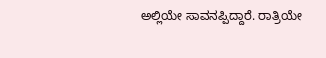ಅಲ್ಲಿಯೇ ಸಾವನಪ್ಪಿದ್ದಾರೆ. ರಾತ್ರಿಯೇ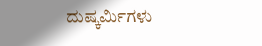ದುಷ್ಕರ್ಮಿಗಳು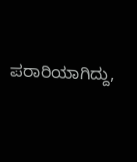ಪರಾರಿಯಾಗಿದ್ದು,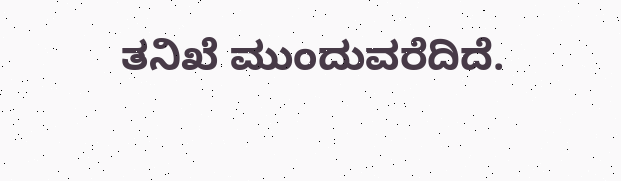ತನಿಖೆ ಮುಂದುವರೆದಿದೆ.